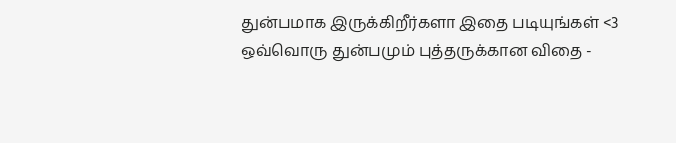துன்பமாக இருக்கிறீர்களா இதை படியுங்கள் <3
ஒவ்வொரு துன்பமும் புத்தருக்கான விதை -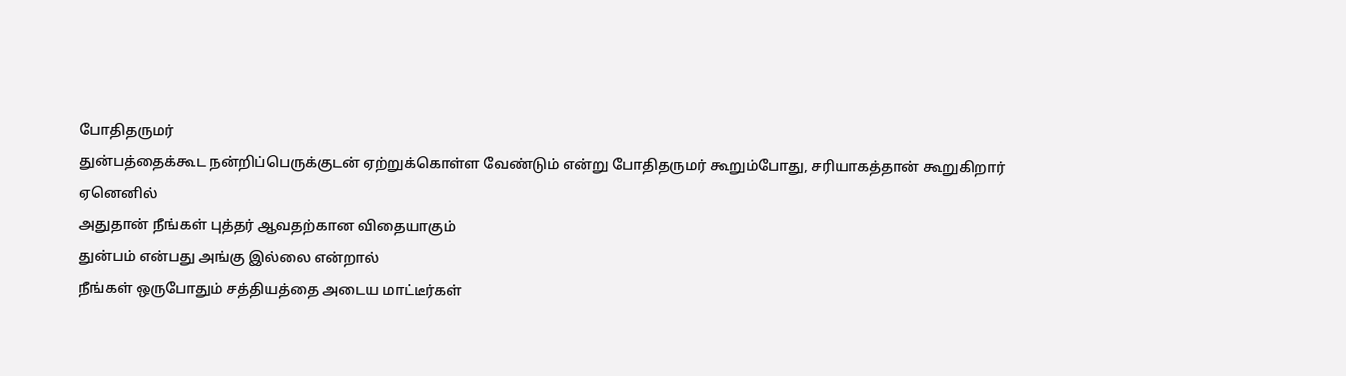போதிதருமர்
துன்பத்தைக்கூட நன்றிப்பெருக்குடன் ஏற்றுக்கொள்ள வேண்டும் என்று போதிதருமர் கூறும்போது, சரியாகத்தான் கூறுகிறார்
ஏனெனில்
அதுதான் நீங்கள் புத்தர் ஆவதற்கான விதையாகும்
துன்பம் என்பது அங்கு இல்லை என்றால்
நீங்கள் ஒருபோதும் சத்தியத்தை அடைய மாட்டீர்கள்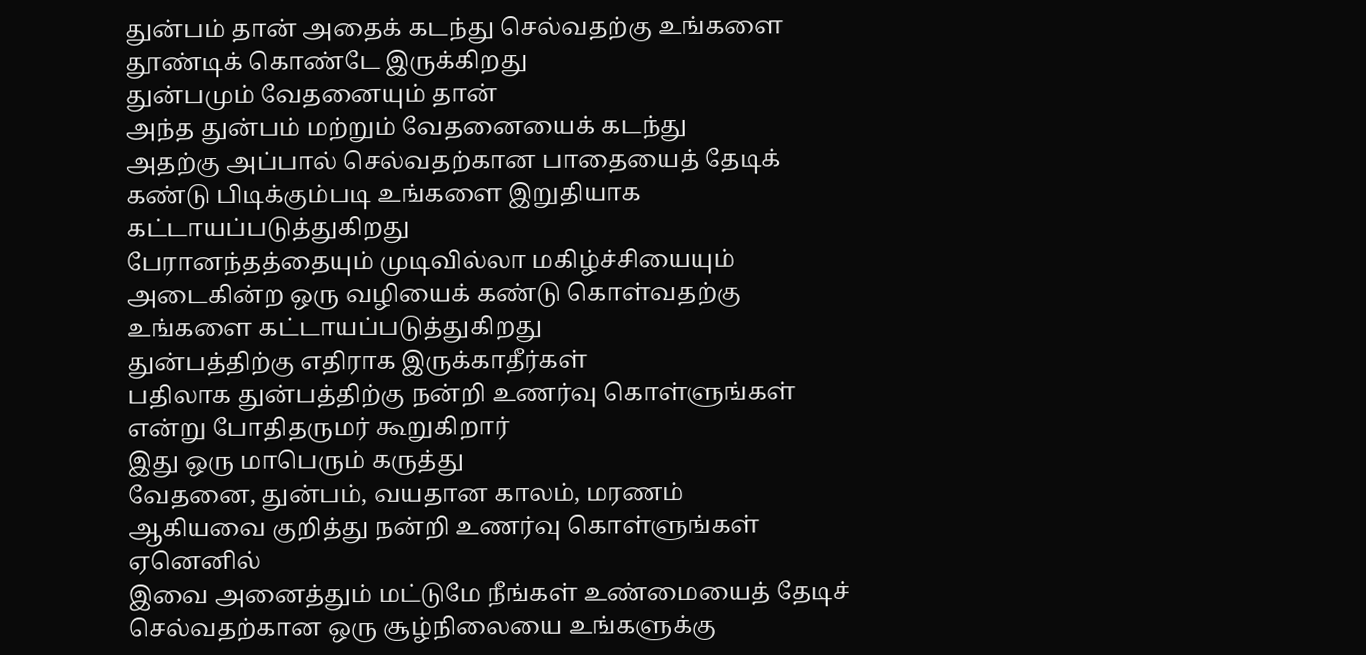துன்பம் தான் அதைக் கடந்து செல்வதற்கு உங்களை தூண்டிக் கொண்டே இருக்கிறது
துன்பமும் வேதனையும் தான்
அந்த துன்பம் மற்றும் வேதனையைக் கடந்து
அதற்கு அப்பால் செல்வதற்கான பாதையைத் தேடிக் கண்டு பிடிக்கும்படி உங்களை இறுதியாக கட்டாயப்படுத்துகிறது
பேரானந்தத்தையும் முடிவில்லா மகிழ்ச்சியையும் அடைகின்ற ஒரு வழியைக் கண்டு கொள்வதற்கு உங்களை கட்டாயப்படுத்துகிறது
துன்பத்திற்கு எதிராக இருக்காதீர்கள்
பதிலாக துன்பத்திற்கு நன்றி உணர்வு கொள்ளுங்கள் என்று போதிதருமர் கூறுகிறார்
இது ஒரு மாபெரும் கருத்து
வேதனை, துன்பம், வயதான காலம், மரணம்
ஆகியவை குறித்து நன்றி உணர்வு கொள்ளுங்கள்
ஏனெனில்
இவை அனைத்தும் மட்டுமே நீங்கள் உண்மையைத் தேடிச் செல்வதற்கான ஒரு சூழ்நிலையை உங்களுக்கு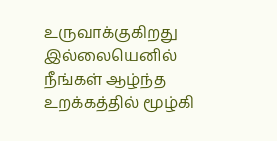உருவாக்குகிறது
இல்லையெனில் நீங்கள் ஆழ்ந்த உறக்கத்தில் மூழ்கி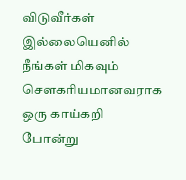விடுவீர்கள்
இல்லையெனில் நீங்கள் மிகவும் சௌகரியமானவராக
ஒரு காய்கறி போன்று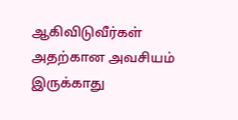ஆகிவிடுவீர்கள்
அதற்கான அவசியம் இருக்காது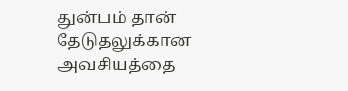துன்பம் தான் தேடுதலுக்கான அவசியத்தை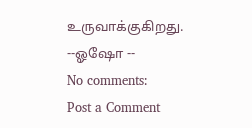உருவாக்குகிறது.
--ஓஷோ --
No comments:
Post a Comment